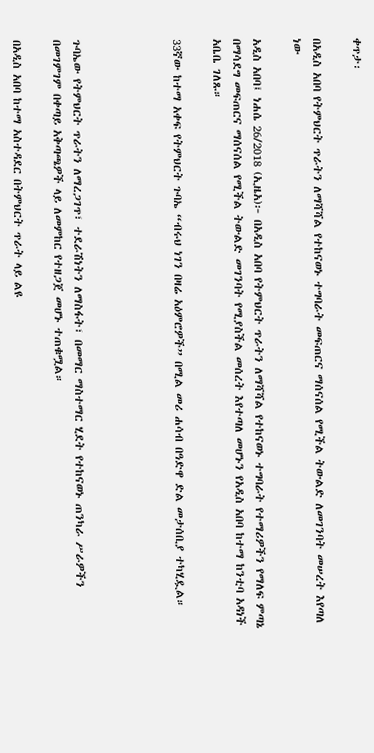ቀጥታ፡

በአዲስ አበባ የትምህርት ጥራትን ለማሻሻል የተከናወኑ ተግባራት መፍጠርና ማሰናሰል የሚችል ትውልድ ለመገንባት መሠረት እየጣለ ነው

አዲስ አበባ፤ ነሐሴ 26/2018 (ኢዜአ)፦ በአዲስ አበባ የትምህርት ጥራትን ለማሻሻል የተከናወኑ ተግባራት የተማሪዎችን የማለፍ ምጣኔ በማሳደግ መፍጠርና ማሰናሰል የሚችል ትውልድ መገንባት የሚያስችል መሰረት እየተጣለ መሆኑን የአዲስ አበባ ከተማ ከንቲባ አዳነች አቤቤ ገለጹ።

33ኛው ከተማ አቀፍ የትምህርት ጉባኤ “ብሩህ ነገን በዛሬ አዕምሮዎች” በሚል መሪ ሐሳብ በዓድዋ ድል መታሰቢያ ተካሂዷል።




ጉባኤው የትምህርት ጥራትን ለማረጋገጥ፣ ተደራሽነትን ለማስፋት፣ በመማር ማስተማር ሂደት የተከናወኑ ጠንካራ ሥራዎችን በመገምገም በቀጣይ አቅጣጫዎች ላይ ለመምከር የተዘጋጀ መሆኑ ተጠቁሟል።

በአዲስ አበባ ከተማ አስተዳደር በትምህርት ጥራት ላይ ልዩ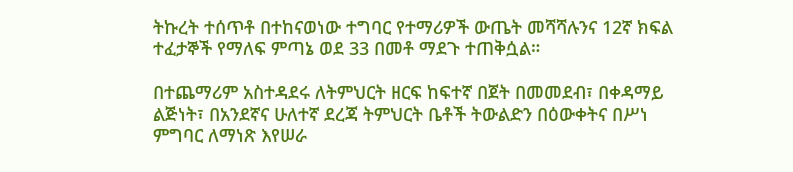ትኩረት ተሰጥቶ በተከናወነው ተግባር የተማሪዎች ውጤት መሻሻሉንና 12ኛ ክፍል ተፈታኞች የማለፍ ምጣኔ ወደ 33 በመቶ ማደጉ ተጠቅሷል።

በተጨማሪም አስተዳደሩ ለትምህርት ዘርፍ ከፍተኛ በጀት በመመደብ፣ በቀዳማይ ልጅነት፣ በአንደኛና ሁለተኛ ደረጃ ትምህርት ቤቶች ትውልድን በዕውቀትና በሥነ ምግባር ለማነጽ እየሠራ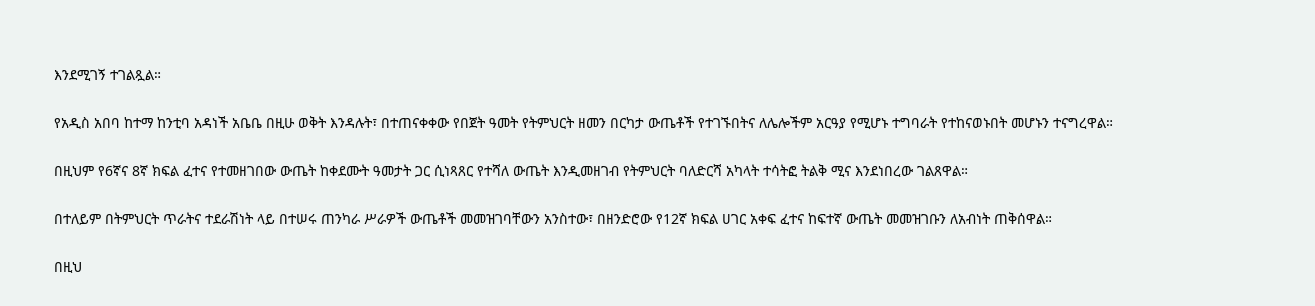እንደሚገኝ ተገልጿል።

የአዲስ አበባ ከተማ ከንቲባ አዳነች አቤቤ በዚሁ ወቅት እንዳሉት፣ በተጠናቀቀው የበጀት ዓመት የትምህርት ዘመን በርካታ ውጤቶች የተገኙበትና ለሌሎችም አርዓያ የሚሆኑ ተግባራት የተከናወኑበት መሆኑን ተናግረዋል።

በዚህም የ6ኛና 8ኛ ክፍል ፈተና የተመዘገበው ውጤት ከቀደሙት ዓመታት ጋር ሲነጻጸር የተሻለ ውጤት እንዲመዘገብ የትምህርት ባለድርሻ አካላት ተሳትፎ ትልቅ ሚና እንደነበረው ገልጸዋል።

በተለይም በትምህርት ጥራትና ተደራሽነት ላይ በተሠሩ ጠንካራ ሥራዎች ውጤቶች መመዝገባቸውን አንስተው፣ በዘንድሮው የ12ኛ ክፍል ሀገር አቀፍ ፈተና ከፍተኛ ውጤት መመዝገቡን ለአብነት ጠቅሰዋል።

በዚህ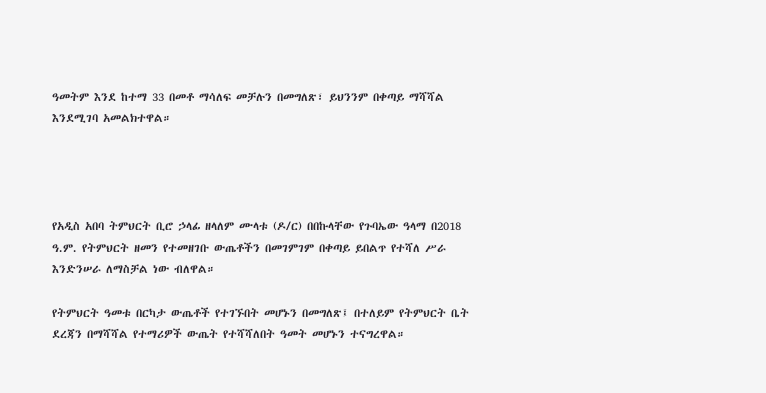ዓመትም እንደ ከተማ 33 በመቶ ማሳለፍ መቻሉን በመግለጽ፣ ይህንንም በቀጣይ ማሻሻል እንደሚገባ አመልክተዋል።




የአዲስ አበባ ትምህርት ቢሮ ኃላፊ ዘላለም ሙላቱ (ዶ/ር) በበኩላቸው የጉባኤው ዓላማ በ2018 ዓ.ም. የትምህርት ዘመን የተመዘገቡ ውጤቶችን በመገምገም በቀጣይ ይበልጥ የተሻለ ሥራ እንድንሠራ ለማስቻል ነው ብለዋል።

የትምህርት ዓመቱ በርካታ ውጤቶች የተገኙበት መሆኑን በመግለጽ፤ በተለይም የትምህርት ቤት ደረጃን በማሻሻል የተማሪዎች ውጤት የተሻሻለበት ዓመት መሆኑን ተናግረዋል።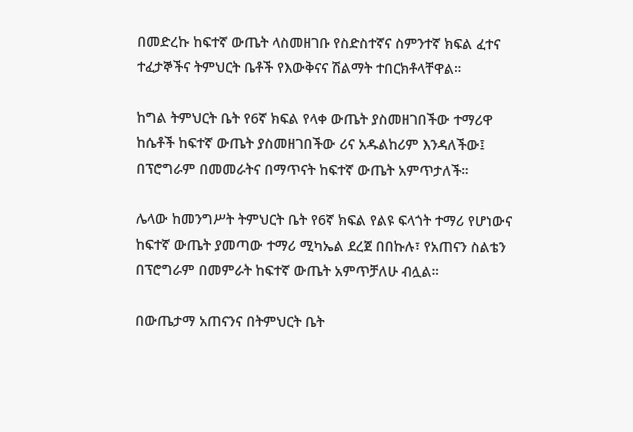በመድረኩ ከፍተኛ ውጤት ላስመዘገቡ የስድስተኛና ስምንተኛ ክፍል ፈተና ተፈታኞችና ትምህርት ቤቶች የእውቅናና ሽልማት ተበርክቶላቸዋል።

ከግል ትምህርት ቤት የ6ኛ ክፍል የላቀ ውጤት ያስመዘገበችው ተማሪዋ ከሴቶች ከፍተኛ ውጤት ያስመዘገበችው ሪና አዱልከሪም እንዳለችው፤ በፕሮግራም በመመራትና በማጥናት ከፍተኛ ውጤት አምጥታለች።

ሌላው ከመንግሥት ትምህርት ቤት የ6ኛ ክፍል የልዩ ፍላጎት ተማሪ የሆነውና ከፍተኛ ውጤት ያመጣው ተማሪ ሚካኤል ደረጀ በበኩሉ፣ የአጠናን ስልቴን በፕሮግራም በመምራት ከፍተኛ ውጤት አምጥቻለሁ ብሏል።

በውጤታማ አጠናንና በትምህርት ቤት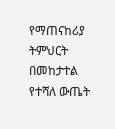የማጠናከሪያ ትምህርት በመከታተል የተሻለ ውጤት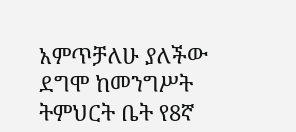አምጥቻለሁ ያለችው ደግሞ ከመንግሥት ትምህርት ቤት የ8ኛ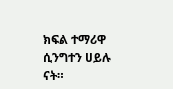ክፍል ተማሪዋ ሲንግተን ሀይሉ ናት።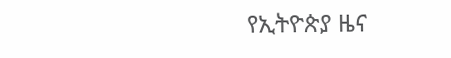የኢትዮጵያ ዜና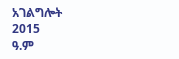አገልግሎት
2015
ዓ.ም